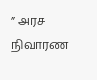” அரச நிவாரண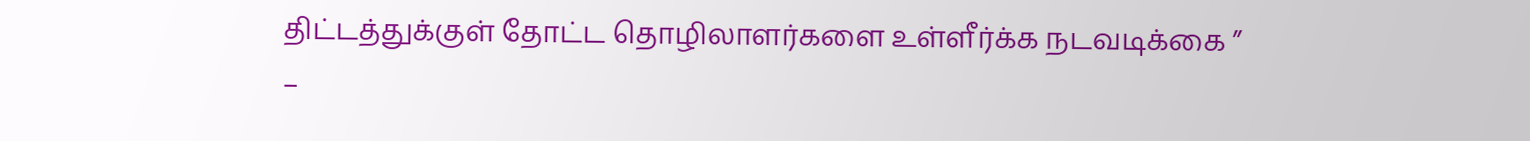திட்டத்துக்குள் தோட்ட தொழிலாளர்களை உள்ளீர்க்க நடவடிக்கை ” –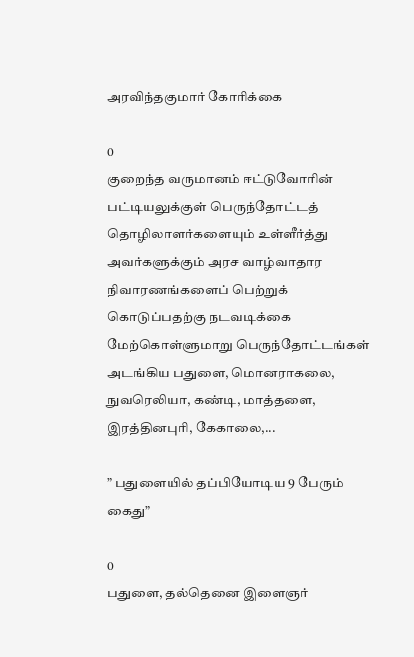அரவிந்தகுமார் கோரிக்கை

0
குறைந்த வருமானம் ஈட்டுவோரின் பட்டியலுக்குள் பெருந்தோட்டத் தொழிலாளர்களையும் உள்ளீர்த்து அவர்களுக்கும் அரச வாழ்வாதார நிவாரணங்களைப் பெற்றுக் கொடுப்பதற்கு நடவடிக்கை மேற்கொள்ளுமாறு ‍பெருந்தோட்டங்கள் அடங்கிய பதுளை, மொனராகலை, நுவரெலியா, கண்டி, மாத்தளை, இரத்தினபுரி, கேகாலை,...

” பதுளையில் தப்பியோடிய 9 பேரும் கைது”

0
பதுளை, தல்தெனை இளைஞர்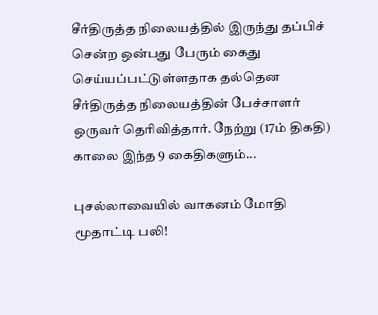சீர்திருத்த நிலையத்தில் இருந்து தப்பிச் சென்ற ஒன்பது பேரும் கைது செய்யப்பட்டுள்ளதாக தல்தென சீர்திருத்த நிலையத்தின் பேச்சாளர் ஒருவர் தெரிவித்தார். நேற்று (17ம் திகதி) காலை இந்த 9 கைதிகளும்...

புசல்லாவையில் வாகனம் மோதி மூதாட்டி பலி!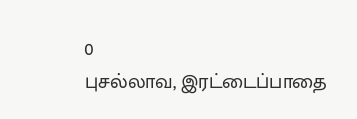0
புசல்லாவ, இரட்டைப்பாதை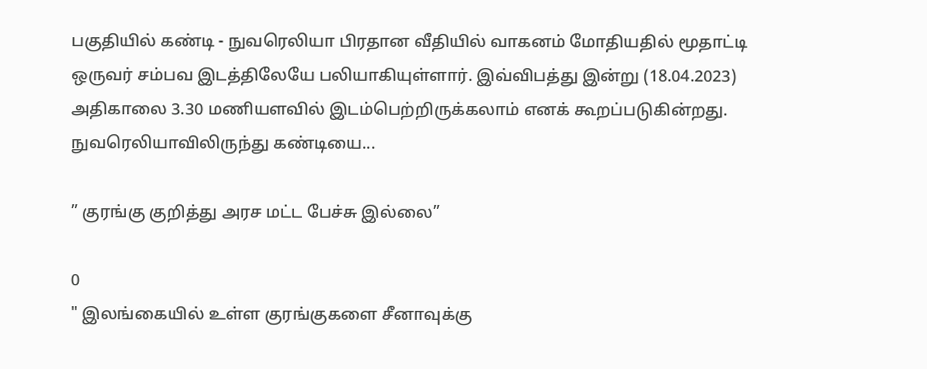பகுதியில் கண்டி - நுவரெலியா பிரதான வீதியில் வாகனம் மோதியதில் மூதாட்டி ஒருவர் சம்பவ இடத்திலேயே பலியாகியுள்ளார். இவ்விபத்து இன்று (18.04.2023) அதிகாலை 3.30 மணியளவில் இடம்பெற்றிருக்கலாம் எனக் கூறப்படுகின்றது. நுவரெலியாவிலிருந்து கண்டியை...

” குரங்கு குறித்து அரச மட்ட பேச்சு இல்லை”

0
" இலங்கையில் உள்ள குரங்குகளை சீனாவுக்கு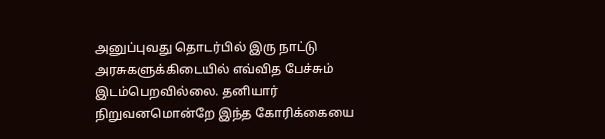அனுப்புவது தொடர்பில் இரு நாட்டு அரசுகளுக்கிடையில் எவ்வித பேச்சும் இடம்பெறவில்லை. தனியார் நிறுவனமொன்றே இந்த கோரிக்கையை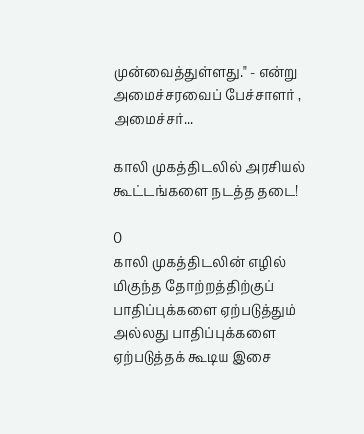முன்வைத்துள்ளது." - என்று அமைச்சரவைப் பேச்சாளர் , அமைச்சர்...

காலி முகத்திடலில் அரசியல் கூட்டங்களை நடத்த தடை!

0
காலி முகத்திடலின் எழில் மிகுந்த தோற்றத்திற்குப் பாதிப்புக்களை ஏற்படுத்தும் அல்லது பாதிப்புக்களை ஏற்படுத்தக் கூடிய இசை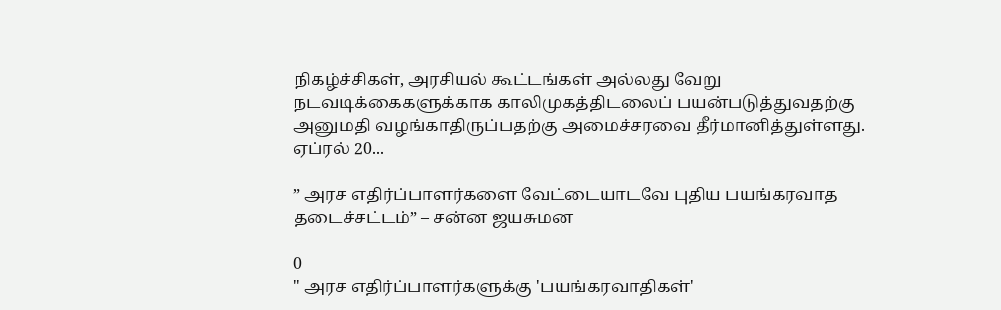நிகழ்ச்சிகள், அரசியல் கூட்டங்கள் அல்லது வேறு நடவடிக்கைகளுக்காக காலிமுகத்திடலைப் பயன்படுத்துவதற்கு அனுமதி வழங்காதிருப்பதற்கு அமைச்சரவை தீர்மானித்துள்ளது. ஏப்ரல் 20...

” அரச எதிர்ப்பாளர்களை வேட்டையாடவே புதிய பயங்கரவாத தடைச்சட்டம்” – சன்ன ஜயசுமன

0
" அரச எதிர்ப்பாளர்களுக்கு 'பயங்கரவாதிகள்'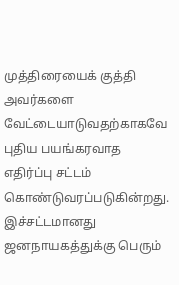முத்திரையைக் குத்தி அவர்களை வேட்டையாடுவதற்காகவே புதிய பயங்கரவாத எதிர்ப்பு சட்டம் கொண்டுவரப்படுகின்றது. இச்சட்டமானது ஜனநாயகத்துக்கு பெரும்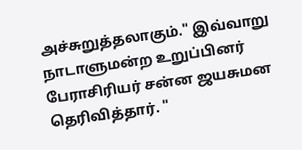அச்சுறுத்தலாகும்." இவ்வாறு நாடாளுமன்ற உறுப்பினர் பேராசிரியர் சன்ன ஜயசுமன தெரிவித்தார். "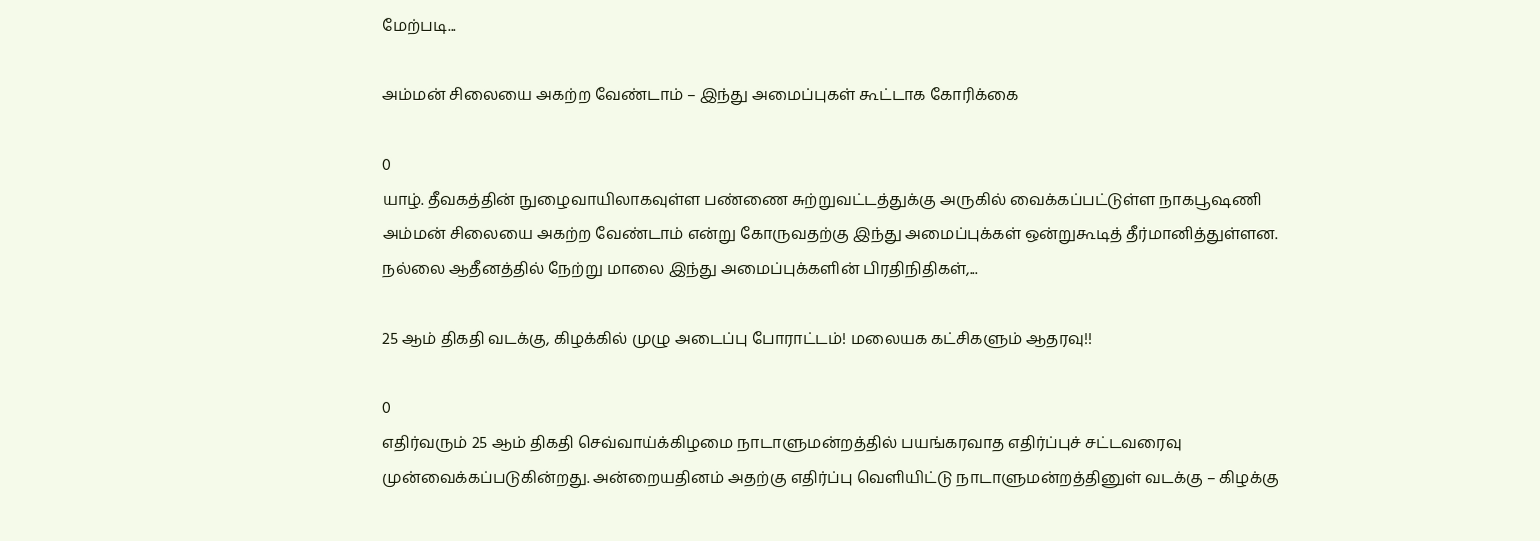மேற்படி...

அம்மன் சிலையை அகற்ற வேண்டாம் – இந்து அமைப்புகள் கூட்டாக கோரிக்கை

0
யாழ். தீவகத்தின் நுழைவாயிலாகவுள்ள பண்ணை சுற்றுவட்டத்துக்கு அருகில் வைக்கப்பட்டுள்ள நாகபூஷணி அம்மன் சிலையை அகற்ற வேண்டாம் என்று கோருவதற்கு இந்து அமைப்புக்கள் ஒன்றுகூடித் தீர்மானித்துள்ளன. நல்லை ஆதீனத்தில் நேற்று மாலை இந்து அமைப்புக்களின் பிரதிநிதிகள்,...

25 ஆம் திகதி வடக்கு, கிழக்கில் முழு அடைப்பு போராட்டம்! மலையக கட்சிகளும் ஆதரவு!!

0
எதிர்வரும் 25 ஆம் திகதி செவ்வாய்க்கிழமை நாடாளுமன்றத்தில் பயங்கரவாத எதிர்ப்புச் சட்டவரைவு முன்வைக்கப்படுகின்றது. அன்றையதினம் அதற்கு எதிர்ப்பு வெளியிட்டு நாடாளுமன்றத்தினுள் வடக்கு – கிழக்கு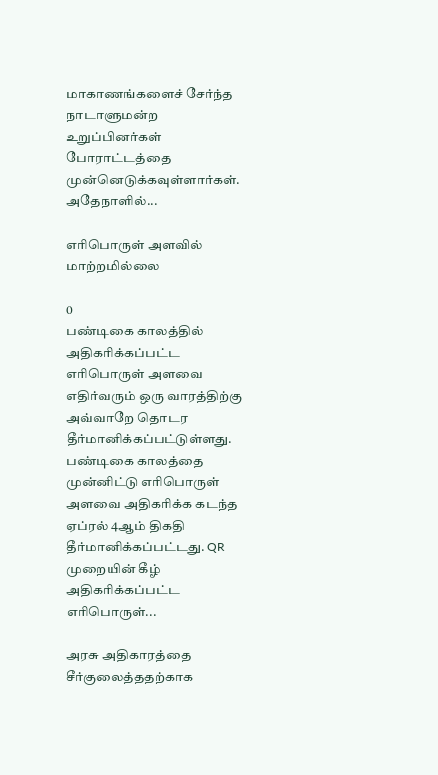மாகாணங்களைச் சேர்ந்த நாடாளுமன்ற உறுப்பினர்கள் போராட்டத்தை முன்னெடுக்கவுள்ளார்கள். அதேநாளில்...

எரிபொருள் அளவில் மாற்றமில்லை

0
பண்டிகை காலத்தில் அதிகரிக்கப்பட்ட எரிபொருள் அளவை எதிர்வரும் ஒரு வாரத்திற்கு அவ்வாறே தொடர தீர்மானிக்கப்பட்டுள்ளது. பண்டிகை காலத்தை முன்னிட்டு எரிபொருள் அளவை அதிகரிக்க கடந்த ஏப்ரல் 4ஆம் திகதி தீர்மானிக்கப்பட்டது. QR முறையின் கீழ் அதிகரிக்கப்பட்ட எரிபொருள்...

அரசு அதிகாரத்தை சீர்குலைத்ததற்காக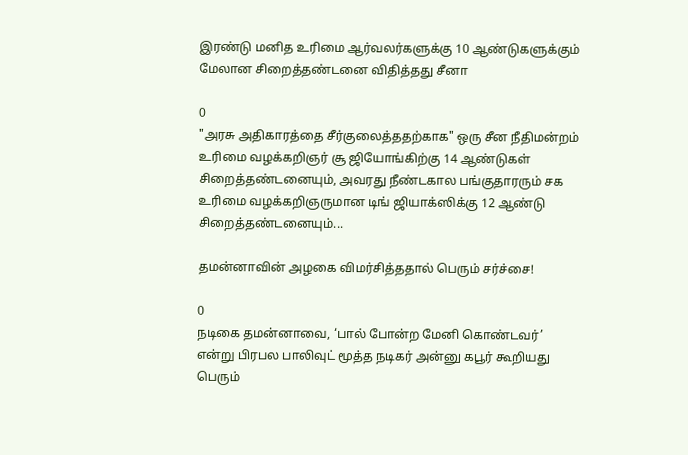இரண்டு மனித உரிமை ஆர்வலர்களுக்கு 10 ஆண்டுகளுக்கும் மேலான சிறைத்தண்டனை விதித்தது சீனா

0
"அரசு அதிகாரத்தை சீர்குலைத்ததற்காக" ஒரு சீன நீதிமன்றம் உரிமை வழக்கறிஞர் சூ ஜியோங்கிற்கு 14 ஆண்டுகள் சிறைத்தண்டனையும், அவரது நீண்டகால பங்குதாரரும் சக உரிமை வழக்கறிஞருமான டிங் ஜியாக்ஸிக்கு 12 ஆண்டு சிறைத்தண்டனையும்...

தமன்னாவின் அழகை விமர்சித்ததால் பெரும் சர்ச்சை!

0
நடிகை தமன்னாவை, ‘பால் போன்ற மேனி கொண்டவர்’ என்று பிரபல பாலிவுட் மூத்த நடிகர் அன்னு கபூர் கூறியது பெரும்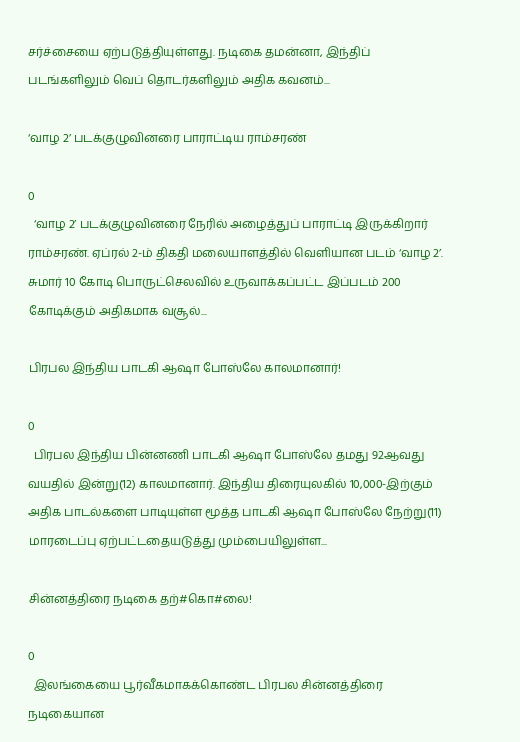சர்ச்சையை ஏற்படுத்தியுள்ளது. நடிகை தமன்னா, இந்திப் படங்களிலும் வெப் தொடர்களிலும் அதிக கவனம்...

‘வாழ 2’ படக்குழுவினரை பாராட்டிய ராம்சரண்

0
  ‘வாழ 2’ படக்குழுவினரை நேரில் அழைத்துப் பாராட்டி இருக்கிறார் ராம்சரண். ஏப்ரல் 2-ம் திகதி மலையாளத்தில் வெளியான படம் ‘வாழ 2’. சுமார் 10 கோடி பொருட்செலவில் உருவாக்கப்பட்ட இப்படம் 200 கோடிக்கும் அதிகமாக வசூல்...

பிரபல இந்திய பாடகி ஆஷா போஸ்லே காலமானார்!

0
  பிரபல இந்திய பின்னணி பாடகி ஆஷா போஸ்லே தமது 92ஆவது வயதில் இன்று(12) காலமானார். இந்திய திரையுலகில் 10,000-இற்கும் அதிக பாடல்களை பாடியுள்ள மூத்த பாடகி ஆஷா போஸ்லே நேற்று(11) மாரடைப்பு ஏற்பட்டதையடுத்து மும்பையிலுள்ள...

சின்னத்திரை நடிகை தற்#கொ#லை!

0
  இலங்கையை பூர்வீகமாகக்கொண்ட பிரபல சின்னத்திரை நடிகையான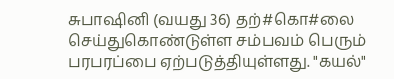சுபாஷினி (வயது 36) தற்#கொ#லை செய்துகொண்டுள்ள சம்பவம் பெரும் பரபரப்பை ஏற்படுத்தியுள்ளது. "கயல்"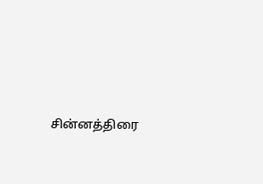சின்னத்திரை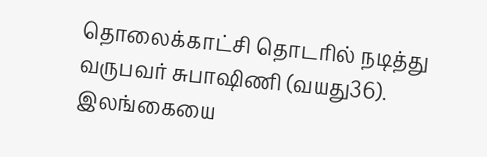தொலைக்காட்சி தொடரில் நடித்து வருபவர் சுபாஷிணி (வயது36). இலங்கையை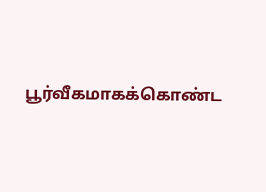பூர்வீகமாகக்கொண்ட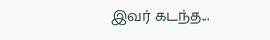இவர் கடந்த...